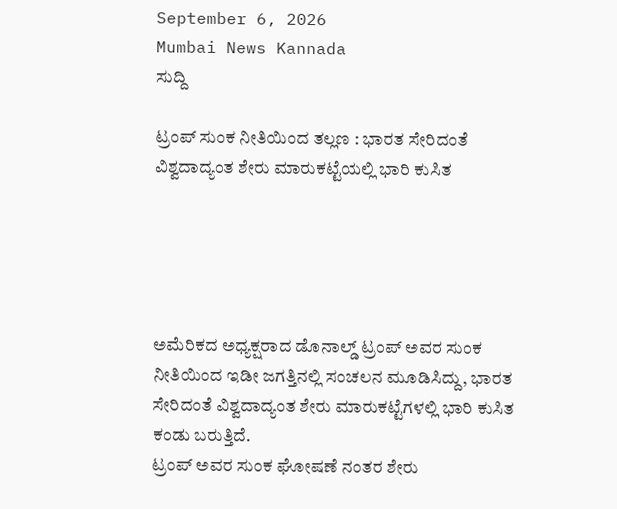September 6, 2026
Mumbai News Kannada
ಸುದ್ದಿ

ಟ್ರಂಪ್ ಸುಂಕ ನೀತಿಯಿಂದ ತಲ್ಲಣ : ಭಾರತ ಸೇರಿದಂತೆ ವಿಶ್ವದಾದ್ಯಂತ ಶೇರು ಮಾರುಕಟ್ಟೆಯಲ್ಲಿ ಭಾರಿ ಕುಸಿತ





ಅಮೆರಿಕದ ಅಧ್ಯಕ್ಷರಾದ ಡೊನಾಲ್ಡ್ ಟ್ರಂಪ್ ಅವರ ಸುಂಕ ನೀತಿಯಿಂದ ಇಡೀ ಜಗತ್ತಿನಲ್ಲಿ ಸಂಚಲನ ಮೂಡಿಸಿದ್ದು, ಭಾರತ ಸೇರಿದಂತೆ ವಿಶ್ವದಾದ್ಯಂತ ಶೇರು ಮಾರುಕಟ್ಟೆಗಳಲ್ಲಿ ಭಾರಿ ಕುಸಿತ ಕಂಡು ಬರುತ್ತಿದೆ.
ಟ್ರಂಪ್ ಅವರ ಸುಂಕ ಘೋಷಣೆ ನಂತರ ಶೇರು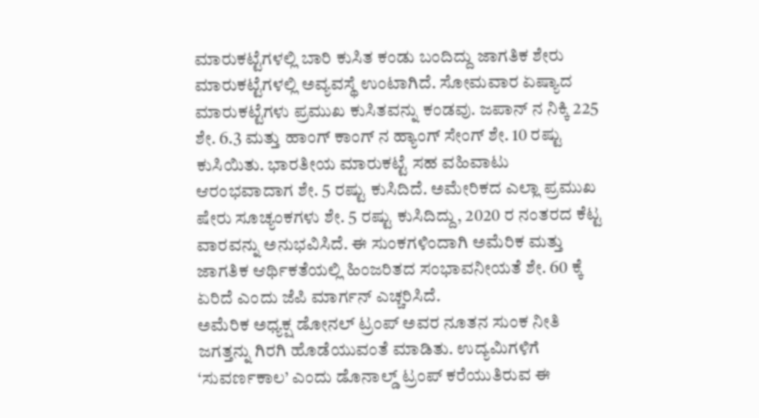ಮಾರುಕಟ್ಟೆಗಳಲ್ಲಿ ಬಾರಿ ಕುಸಿತ ಕಂಡು ಬಂದಿದ್ದು ಜಾಗತಿಕ ಶೇರು ಮಾರುಕಟ್ಟೆಗಳಲ್ಲಿ ಅವ್ಯವಸ್ಥೆ ಉಂಟಾಗಿದೆ. ಸೋಮವಾರ ಏಷ್ಯಾದ ಮಾರುಕಟ್ಟೆಗಳು ಪ್ರಮುಖ ಕುಸಿತವನ್ನು ಕಂಡವು. ಜಪಾನ್ ನ ನಿಕ್ಕಿ 225 ಶೇ. 6.3 ಮತ್ತು ಹಾಂಗ್ ಕಾಂಗ್ ನ ಹ್ಯಾಂಗ್ ಸೇಂಗ್ ಶೇ. 10 ರಷ್ಟು ಕುಸಿಯಿತು. ಭಾರತೀಯ ಮಾರುಕಟ್ಟೆ ಸಹ ವಹಿವಾಟು ಆರಂಭವಾದಾಗ ಶೇ. 5 ರಷ್ಟು ಕುಸಿದಿದೆ. ಅಮೇರಿಕದ ಎಲ್ಲಾ ಪ್ರಮುಖ ಷೇರು ಸೂಚ್ಯಂಕಗಳು ಶೇ. 5 ರಷ್ಟು ಕುಸಿದಿದ್ದು, 2020 ರ ನಂತರದ ಕೆಟ್ಟ ವಾರವನ್ನು ಅನುಭವಿಸಿದೆ. ಈ ಸುಂಕಗಳಿಂದಾಗಿ ಅಮೆರಿಕ ಮತ್ತು ಜಾಗತಿಕ ಆರ್ಥಿಕತೆಯಲ್ಲಿ ಹಿಂಜರಿತದ ಸಂಭಾವನೀಯತೆ ಶೇ. 60 ಕ್ಕೆ ಏರಿದೆ ಎಂದು ಜೆಪಿ ಮಾರ್ಗನ್ ಎಚ್ಚರಿಸಿದೆ.
ಅಮೆರಿಕ ಅಧ್ಯಕ್ಷ ಡೋನಲ್ ಟ್ರಂಪ್ ಅವರ ನೂತನ ಸುಂಕ ನೀತಿ ಜಗತ್ತನ್ನು ಗಿರಗಿ ಹೊಡೆಯುವಂತೆ ಮಾಡಿತು. ಉದ್ಯಮಿಗಳಿಗೆ ‘ಸುವರ್ಣಕಾಲ’ ಎಂದು ಡೊನಾಲ್ಡ್ ಟ್ರಂಪ್ ಕರೆಯುತಿರುವ ಈ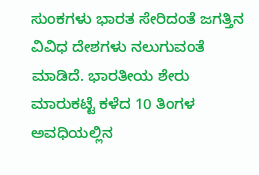ಸುಂಕಗಳು ಭಾರತ ಸೇರಿದಂತೆ ಜಗತ್ತಿನ ವಿವಿಧ ದೇಶಗಳು ನಲುಗುವಂತೆ ಮಾಡಿದೆ. ಭಾರತೀಯ ಶೇರು ಮಾರುಕಟ್ಟೆ ಕಳೆದ 10 ತಿಂಗಳ ಅವಧಿಯಲ್ಲಿನ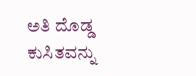ಅತಿ ದೊಡ್ಡ ಕುಸಿತವನ್ನು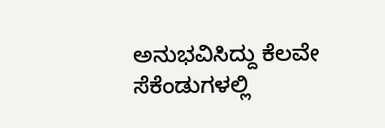ಅನುಭವಿಸಿದ್ದು ಕೆಲವೇ ಸೆಕೆಂಡುಗಳಲ್ಲಿ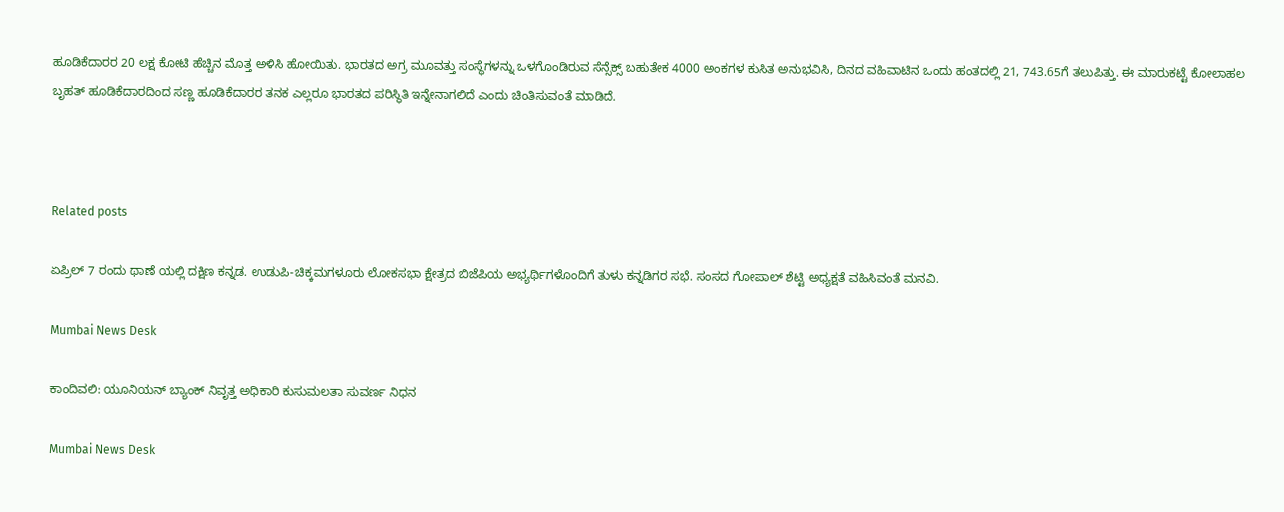ಹೂಡಿಕೆದಾರರ 20 ಲಕ್ಷ ಕೋಟಿ ಹೆಚ್ಚಿನ ಮೊತ್ತ ಅಳಿಸಿ ಹೋಯಿತು. ಭಾರತದ ಅಗ್ರ ಮೂವತ್ತು ಸಂಸ್ಥೆಗಳನ್ನು ಒಳಗೊಂಡಿರುವ ಸೆನ್ಸೆಕ್ಸ್ ಬಹುತೇಕ 4000 ಅಂಕಗಳ ಕುಸಿತ ಅನುಭವಿಸಿ, ದಿನದ ವಹಿವಾಟಿನ ಒಂದು ಹಂತದಲ್ಲಿ 21, 743.65ಗೆ ತಲುಪಿತ್ತು. ಈ ಮಾರುಕಟ್ಟೆ ಕೋಲಾಹಲ ಬೃಹತ್ ಹೂಡಿಕೆದಾರದಿಂದ ಸಣ್ಣ ಹೂಡಿಕೆದಾರರ ತನಕ ಎಲ್ಲರೂ ಭಾರತದ ಪರಿಸ್ಥಿತಿ ಇನ್ನೇನಾಗಲಿದೆ ಎಂದು ಚಿಂತಿಸುವಂತೆ ಮಾಡಿದೆ.



Related posts

ಏಪ್ರಿಲ್ 7 ರಂದು ಥಾಣೆ ಯಲ್ಲಿ ದಕ್ಷಿಣ ಕನ್ನಡ. ಉಡುಪಿ-ಚಿಕ್ಕಮಗಳೂರು ಲೋಕಸಭಾ ಕ್ಷೇತ್ರದ ಬಿಜೆಪಿಯ ಅಭ್ಯರ್ಥಿಗಳೊಂದಿಗೆ ತುಳು ಕನ್ನಡಿಗರ ಸಭೆ. ಸಂಸದ ಗೋಪಾಲ್ ಶೆಟ್ಟಿ ಅಧ್ಯಕ್ಷತೆ ವಹಿಸಿವಂತೆ ಮನವಿ.

Mumbai News Desk

ಕಾಂದಿವಲಿ: ಯೂನಿಯನ್ ಬ್ಯಾಂಕ್ ನಿವೃತ್ತ ಅಧಿಕಾರಿ ಕುಸುಮಲತಾ ಸುವರ್ಣ ನಿಧನ

Mumbai News Desk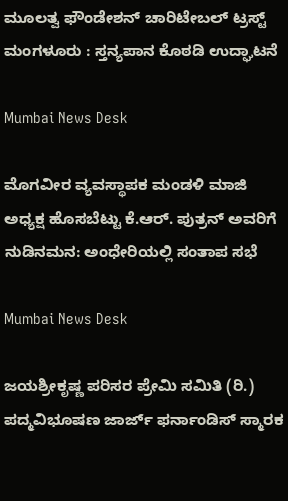ಮೂಲತ್ವ ಫೌಂಡೇಶನ್ ಚಾರಿಟೇಬಲ್ ಟ್ರಸ್ಟ್ ಮಂಗಳೂರು : ಸ್ತನ್ಯಪಾನ ಕೊಠಡಿ ಉದ್ಘಾಟನೆ

Mumbai News Desk

ಮೊಗವೀರ ವ್ಯವಸ್ಥಾಪಕ ಮಂಡಳಿ ಮಾಜಿ ಅಧ್ಯಕ್ಷ ಹೊಸಬೆಟ್ಟು ಕೆ.ಆರ್. ಪುತ್ರನ್ ಅವರಿಗೆ ನುಡಿನಮನ: ಅಂಧೇರಿಯಲ್ಲಿ ಸಂತಾಪ ಸಭೆ

Mumbai News Desk

ಜಯಶ್ರೀಕೃಷ್ಣ ಪರಿಸರ ಪ್ರೇಮಿ ಸಮಿತಿ (ರಿ.) ಪದ್ಮವಿಭೂಷಣ ಜಾರ್ಜ್ ಫರ್ನಾಂಡಿಸ್ ಸ್ಮಾರಕ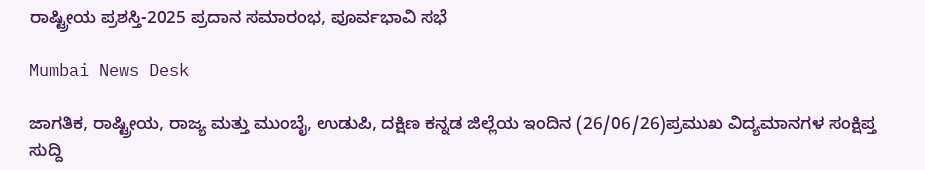ರಾಷ್ಟ್ರೀಯ ಪ್ರಶಸ್ತಿ-2025 ಪ್ರದಾನ ಸಮಾರಂಭ, ಪೂರ್ವಭಾವಿ ಸಭೆ

Mumbai News Desk

ಜಾಗತಿಕ, ರಾಷ್ಟ್ರೀಯ, ರಾಜ್ಯ ಮತ್ತು ಮುಂಬೈ, ಉಡುಪಿ, ದಕ್ಷಿಣ ಕನ್ನಡ ಜಿಲ್ಲೆಯ ಇಂದಿನ (26/06/26)ಪ್ರಮುಖ ವಿದ್ಯಮಾನಗಳ ಸಂಕ್ಷಿಪ್ತ ಸುದ್ದಿ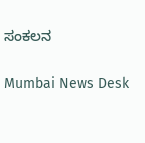ಸಂಕಲನ

Mumbai News Desk